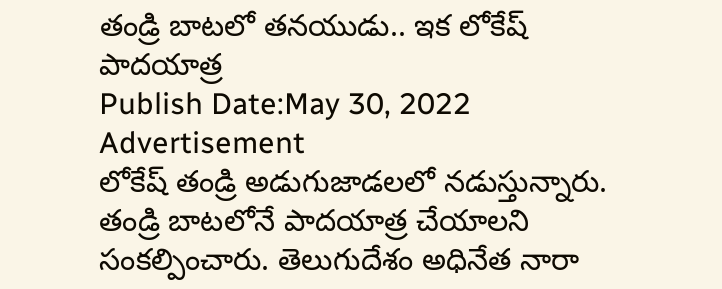తండ్రి బాటలో తనయుడు.. ఇక లోకేష్ పాదయాత్ర
Publish Date:May 30, 2022
Advertisement
లోకేష్ తండ్రి అడుగుజాడలలో నడుస్తున్నారు. తండ్రి బాటలోనే పాదయాత్ర చేయాలని సంకల్పించారు. తెలుగుదేశం అధినేత నారా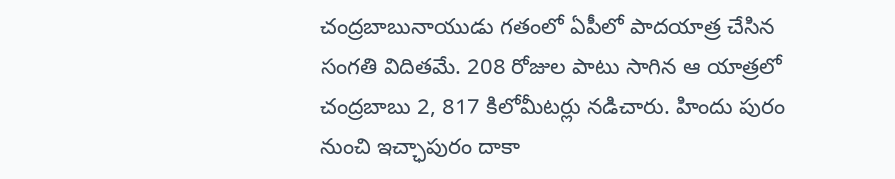చంద్రబాబునాయుడు గతంలో ఏపీలో పాదయాత్ర చేసిన సంగతి విదితమే. 208 రోజుల పాటు సాగిన ఆ యాత్రలో చంద్రబాబు 2, 817 కిలోమీటర్లు నడిచారు. హిందు పురం నుంచి ఇచ్ఛాపురం దాకా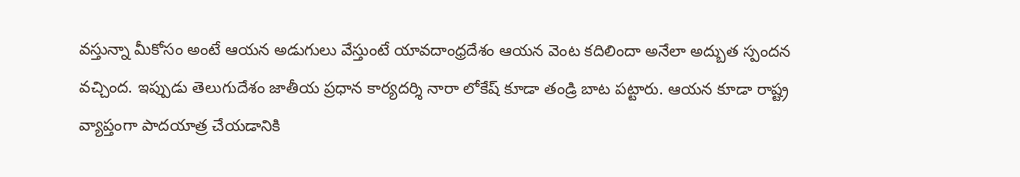వస్తున్నా మీకోసం అంటే ఆయన అడుగులు వేస్తుంటే యావదాంధ్రదేశం ఆయన వెంట కదిలిందా అనేలా అద్బుత స్పందన వచ్చింద. ఇప్పుడు తెలుగుదేశం జాతీయ ప్రధాన కార్యదర్శి నారా లోకేష్ కూడా తండ్రి బాట పట్టారు. ఆయన కూడా రాష్ట్ర వ్యాప్తంగా పాదయాత్ర చేయడానికి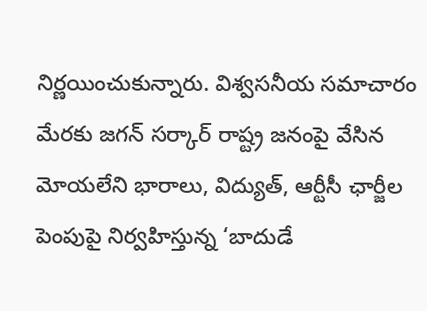నిర్ణయించుకున్నారు. విశ్వసనీయ సమాచారం మేరకు జగన్ సర్కార్ రాష్ట్ర జనంపై వేసిన మోయలేని భారాలు, విద్యుత్, ఆర్టీసీ ఛార్జీల పెంపుపై నిర్వహిస్తున్న ‘బాదుడే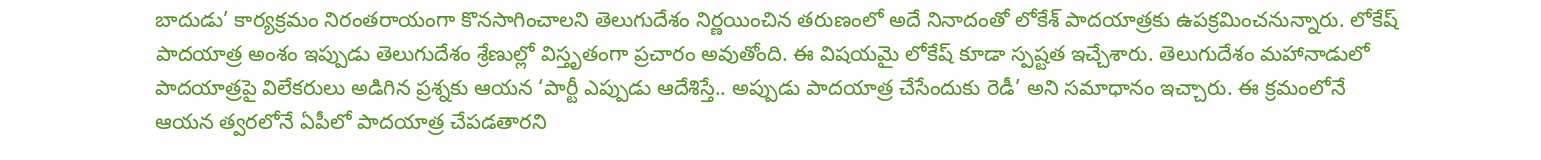బాదుడు’ కార్యక్రమం నిరంతరాయంగా కొనసాగించాలని తెలుగుదేశం నిర్ణయించిన తరుణంలో అదే నినాదంతో లోకేశ్ పాదయాత్రకు ఉపక్రమించనున్నారు. లోకేష్ పాదయాత్ర అంశం ఇప్పుడు తెలుగుదేశం శ్రేణుల్లో విస్తృతంగా ప్రచారం అవుతోంది. ఈ విషయమై లోకేష్ కూడా స్పష్టత ఇచ్చేశారు. తెలుగుదేశం మహానాడులో పాదయాత్రపై విలేకరులు అడిగిన ప్రశ్నకు ఆయన ‘పార్టీ ఎప్పుడు ఆదేశిస్తే.. అప్పుడు పాదయాత్ర చేసేందుకు రెడీ’ అని సమాధానం ఇచ్చారు. ఈ క్రమంలోనే ఆయన త్వరలోనే ఏపీలో పాదయాత్ర చేపడతారని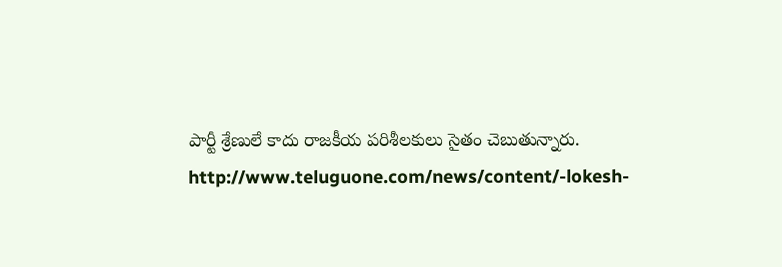పార్టీ శ్రేణులే కాదు రాజకీయ పరిశీలకులు సైతం చెబుతున్నారు.
http://www.teluguone.com/news/content/-lokesh-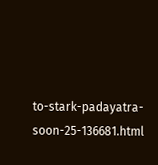to-stark-padayatra-soon-25-136681.html